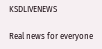KSDLIVENEWS

Real news for everyone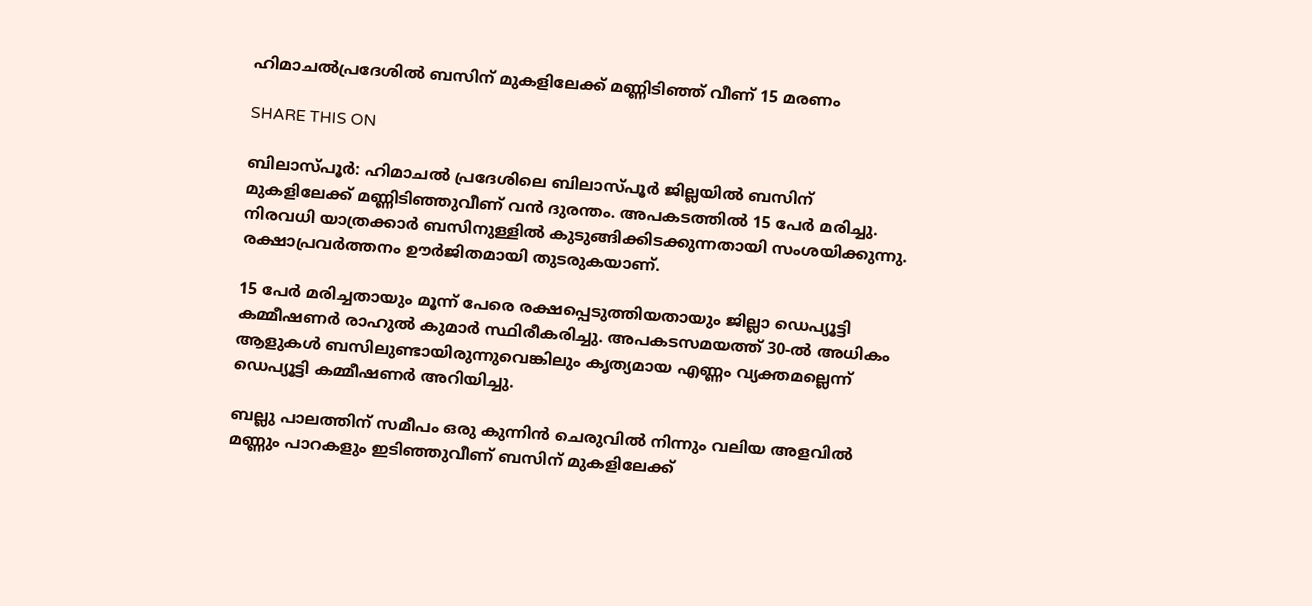ഹിമാചൽപ്രദേശിൽ ബസിന് മുകളിലേക്ക് മണ്ണിടിഞ്ഞ് വീണ് 15 മരണം

SHARE THIS ON

ബിലാസ്പൂർ: ഹിമാചൽ പ്രദേശിലെ ബിലാസ്പൂർ ജില്ലയിൽ ബസിന് മുകളിലേക്ക് മണ്ണിടിഞ്ഞുവീണ് വൻ ദുരന്തം. അപകടത്തിൽ 15 പേർ മരിച്ചു. നിരവധി യാത്രക്കാർ ബസിനുള്ളിൽ കുടുങ്ങിക്കിടക്കുന്നതായി സംശയിക്കുന്നു. രക്ഷാപ്രവർത്തനം ഊർജിതമായി തുടരുകയാണ്.

15 പേർ മരിച്ചതായും മൂന്ന് പേരെ രക്ഷപ്പെടുത്തിയതായും ജില്ലാ ഡെപ്യൂട്ടി കമ്മീഷണർ രാഹുൽ കുമാർ സ്ഥിരീകരിച്ചു. അപകടസമയത്ത് 30-ൽ അധികം ആളുകൾ ബസിലുണ്ടായിരുന്നുവെങ്കിലും കൃത്യമായ എണ്ണം വ്യക്തമല്ലെന്ന് ഡെപ്യൂട്ടി കമ്മീഷണർ അറിയിച്ചു.

ബല്ലു പാലത്തിന് സമീപം ഒരു കുന്നിൻ ചെരുവിൽ നിന്നും വലിയ അളവിൽ മണ്ണും പാറകളും ഇടിഞ്ഞുവീണ് ബസിന് മുകളിലേക്ക്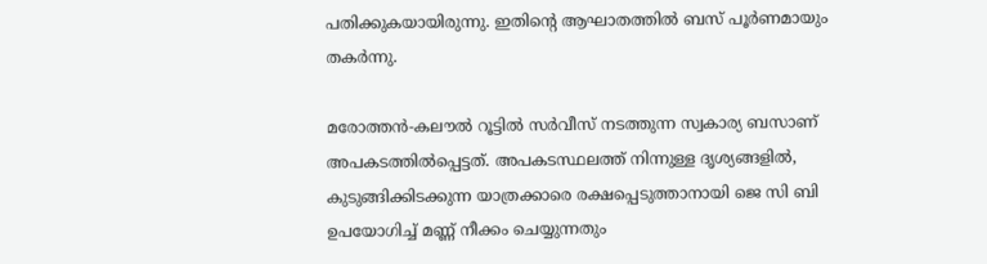പതിക്കുകയായിരുന്നു. ഇതിന്റെ ആഘാതത്തിൽ ബസ് പൂർണമായും തകർന്നു.

മരോത്തൻ-കലൗൽ റൂട്ടിൽ സർവീസ് നടത്തുന്ന സ്വകാര്യ ബസാണ് അപകടത്തിൽപ്പെട്ടത്. അപകടസ്ഥലത്ത് നിന്നുള്ള ദൃശ്യങ്ങളിൽ, കുടുങ്ങിക്കിടക്കുന്ന യാത്രക്കാരെ രക്ഷപ്പെടുത്താനായി ജെ സി ബി ഉപയോഗിച്ച് മണ്ണ് നീക്കം ചെയ്യുന്നതും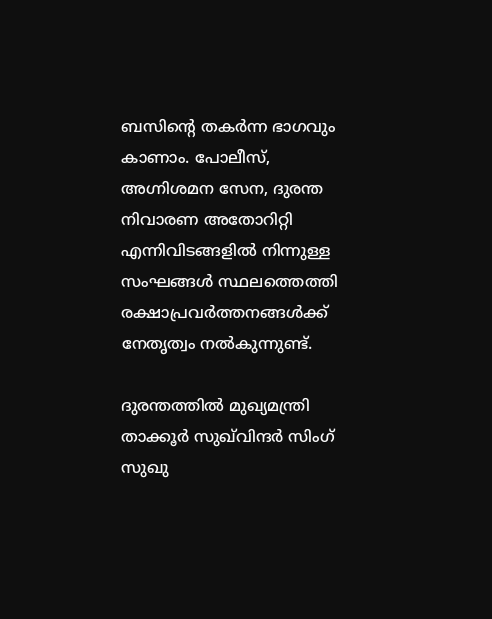ബസിന്റെ തകർന്ന ഭാഗവും കാണാം. പോലീസ്, അഗ്നിശമന സേന, ദുരന്ത നിവാരണ അതോറിറ്റി എന്നിവിടങ്ങളിൽ നിന്നുള്ള സംഘങ്ങൾ സ്ഥലത്തെത്തി രക്ഷാപ്രവർത്തനങ്ങൾക്ക് നേതൃത്വം നൽകുന്നുണ്ട്.

ദുരന്തത്തിൽ മുഖ്യമന്ത്രി താക്കൂർ സുഖ്‌വിന്ദർ സിംഗ് സുഖു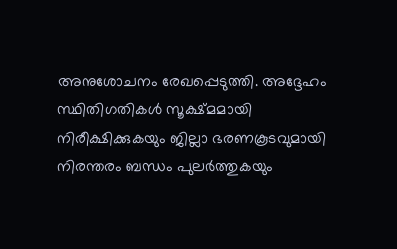അനുശോചനം രേഖപ്പെടുത്തി. അദ്ദേഹം സ്ഥിതിഗതികൾ സൂക്ഷ്മമായി നിരീക്ഷിക്കുകയും ജില്ലാ ഭരണകൂടവുമായി നിരന്തരം ബന്ധം പുലർത്തുകയും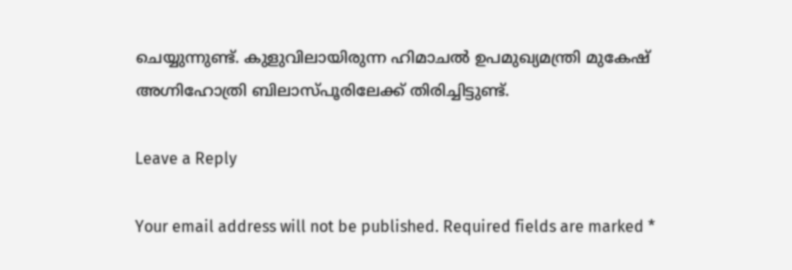ചെയ്യുന്നുണ്ട്. കുളുവിലായിരുന്ന ഹിമാചൽ ഉപമുഖ്യമന്ത്രി മുകേഷ് അഗ്നിഹോത്രി ബിലാസ്പൂരിലേക്ക് തിരിച്ചിട്ടുണ്ട്.

Leave a Reply

Your email address will not be published. Required fields are marked *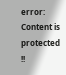error: Content is protected !!